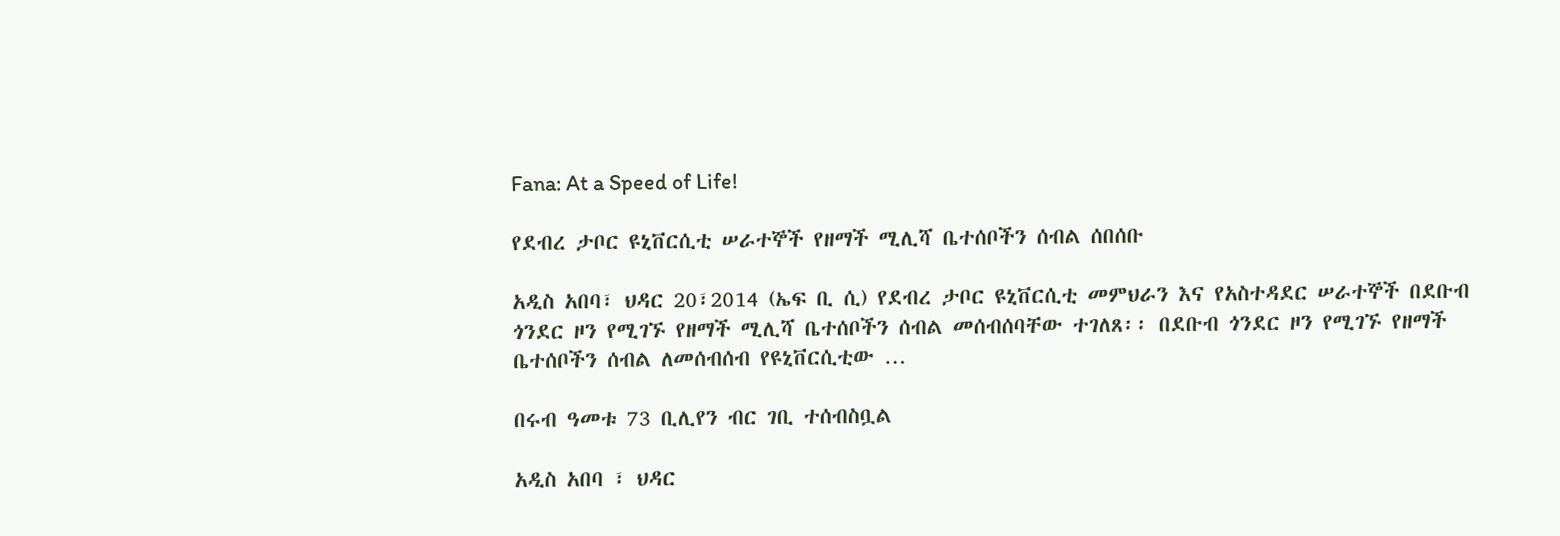Fana: At a Speed of Life!

የደብረ ታቦር ዩኒቨርሲቲ ሠራተኞች የዘማች ሚሊሻ ቤተሰቦችን ሰብል ሰበሰቡ

አዲስ አበባ፣ ህዳር 20፣2014 (ኤፍ ቢ ሲ) የደብረ ታቦር ዩኒቨርሲቲ መምህራን እና የአስተዳደር ሠራተኞች በደቡብ ጎንደር ዞን የሚገኙ የዘማች ሚሊሻ ቤተሰቦችን ሰብል መሰብሰባቸው ተገለጸ፡፡ በደቡብ ጎንደር ዞን የሚገኙ የዘማች ቤተሰቦችን ሰብል ለመሰብሰብ የዩኒቨርሲቲው …

በሩብ ዓመቱ 73 ቢሊየን ብር ገቢ ተሰብስቧል

አዲስ አበባ ፣ ህዳር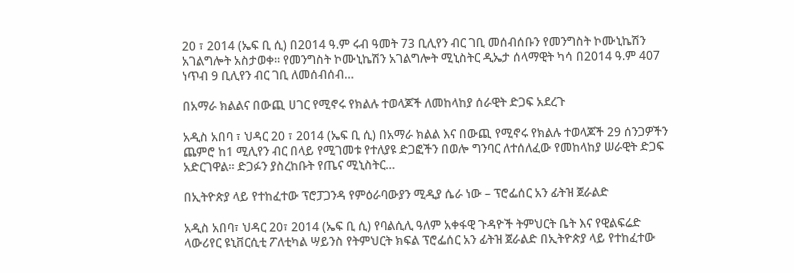20 ፣ 2014 (ኤፍ ቢ ሲ) በ2014 ዓ.ም ሩብ ዓመት 73 ቢሊየን ብር ገቢ መሰብሰቡን የመንግስት ኮሙኒኬሽን አገልግሎት አስታወቀ። የመንግስት ኮሙኒኬሽን አገልግሎት ሚኒስትር ዲኤታ ሰላማዊት ካሳ በ2014 ዓ.ም 407 ነጥብ 9 ቢሊየን ብር ገቢ ለመሰብሰብ…

በአማራ ክልልና በውጪ ሀገር የሚኖሩ የክልሉ ተወላጆች ለመከላከያ ሰራዊት ድጋፍ አደረጉ

አዲስ አበባ ፣ ህዳር 20 ፣ 2014 (ኤፍ ቢ ሲ) በአማራ ክልል እና በውጪ የሚኖሩ የክልሉ ተወላጆች 29 ሰንጋዎችን ጨምሮ ከ1 ሚሊየን ብር በላይ የሚገመቱ የተለያዩ ድጋፎችን በወሎ ግንባር ለተሰለፈው የመከላከያ ሠራዊት ድጋፍ አድርገዋል፡፡ ድጋፉን ያስረከቡት የጤና ሚኒስትር…

በኢትዮጵያ ላይ የተከፈተው ፕሮፓጋንዳ የምዕራባውያን ሚዲያ ሴራ ነው – ፕሮፌሰር አን ፊትዝ ጀራልድ

አዲስ አበባ፣ ህዳር 20፣ 2014 (ኤፍ ቢ ሲ) የባልሲሊ ዓለም አቀፋዊ ጉዳዮች ትምህርት ቤት እና የዊልፍሬድ ላውሪየር ዩኒቨርሲቲ ፖለቲካል ሣይንስ የትምህርት ክፍል ፕሮፌሰር አን ፊትዝ ጀራልድ በኢትዮጵያ ላይ የተከፈተው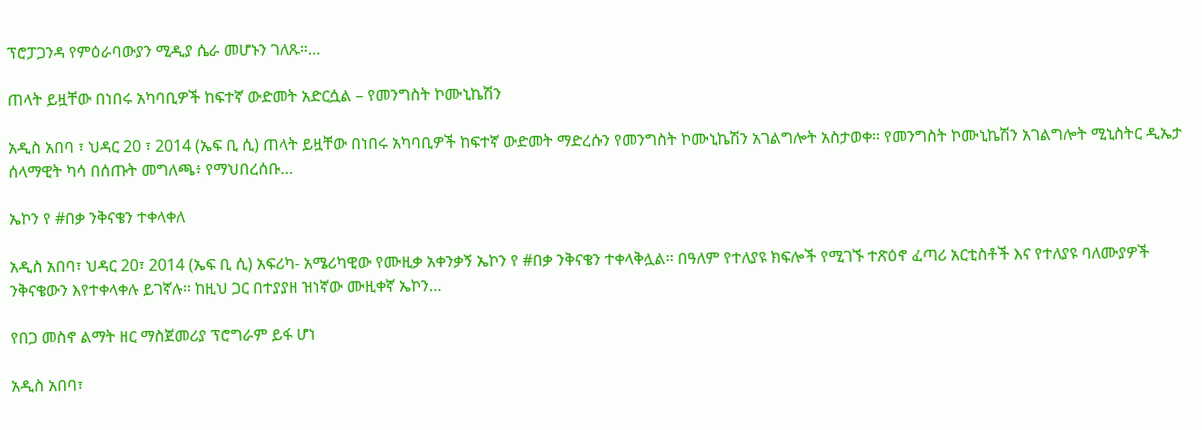ፕሮፓጋንዳ የምዕራባውያን ሚዲያ ሴራ መሆኑን ገለጹ።…

ጠላት ይዟቸው በነበሩ አካባቢዎች ከፍተኛ ውድመት አድርሷል – የመንግስት ኮሙኒኬሽን

አዲስ አበባ ፣ ህዳር 20 ፣ 2014 (ኤፍ ቢ ሲ) ጠላት ይዟቸው በነበሩ አካባቢዎች ከፍተኛ ውድመት ማድረሱን የመንግስት ኮሙኒኬሽን አገልግሎት አስታወቀ። የመንግስት ኮሙኒኬሽን አገልግሎት ሚኒስትር ዲኤታ ሰላማዊት ካሳ በሰጡት መግለጫ፥ የማህበረሰቡ…

ኤኮን የ #በቃ ንቅናቄን ተቀላቀለ

አዲስ አበባ፣ ህዳር 20፣ 2014 (ኤፍ ቢ ሲ) አፍሪካ- አሜሪካዊው የሙዚቃ አቀንቃኝ ኤኮን የ #በቃ ንቅናቄን ተቀላቅሏል፡፡ በዓለም የተለያዩ ክፍሎች የሚገኙ ተጽዕኖ ፈጣሪ አርቲስቶች እና የተለያዩ ባለሙያዎች ንቅናቄውን እየተቀላቀሉ ይገኛሉ፡፡ ከዚህ ጋር በተያያዘ ዝነኛው ሙዚቀኛ ኤኮን…

የበጋ መስኖ ልማት ዘር ማስጀመሪያ ፕሮግራም ይፋ ሆነ

አዲስ አበባ፣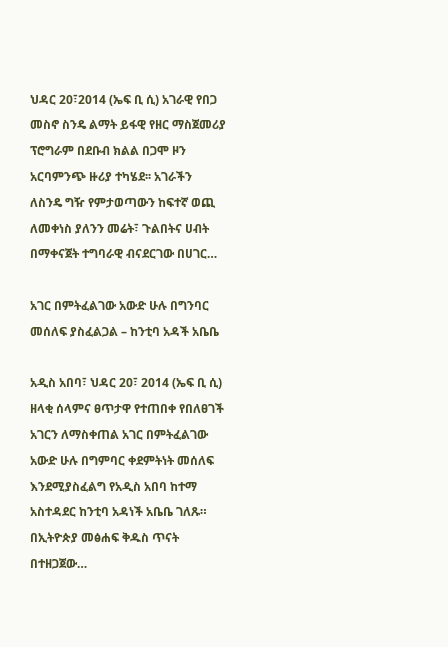ህዳር 20፣2014 (ኤፍ ቢ ሲ) አገራዊ የበጋ መስኖ ስንዴ ልማት ይፋዊ የዘር ማስጀመሪያ ፕሮግራም በደቡብ ክልል በጋሞ ዞን አርባምንጭ ዙሪያ ተካሄደ፡፡ አገራችን ለስንዴ ግዥ የምታወጣውን ከፍተኛ ወጪ ለመቀነስ ያለንን መሬት፣ ጉልበትና ሀብት በማቀናጀት ተግባራዊ ብናደርገው በሀገር…

አገር በምትፈልገው አውድ ሁሉ በግንባር መሰለፍ ያስፈልጋል – ከንቲባ አዳች አቤቤ

አዲስ አበባ፣ ህዳር 20፣ 2014 (ኤፍ ቢ ሲ) ዘላቂ ሰላምና ፀጥታዋ የተጠበቀ የበለፀገች አገርን ለማስቀጠል አገር በምትፈልገው አውድ ሁሉ በግምባር ቀደምትነት መሰለፍ እንደሚያስፈልግ የአዲስ አበባ ከተማ አስተዳደር ከንቲባ አዳነች አቤቤ ገለጹ። በኢትዮጵያ መፅሐፍ ቅዱስ ጥናት በተዘጋጀው…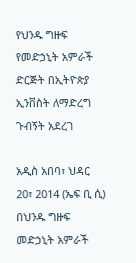የህንዱ ግዙፍ የመድኃኒት አምራች ድርጅት በኢትዮጵያ ኢንቨስት ለማድረግ ጉብኝት አደረገ

አዲስ አበባ፣ ህዳር 20፣ 2014 (ኤፍ ቢ ሲ) በህንዱ ግዙፍ መድኃኒት አምራች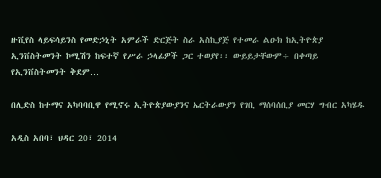ዙቪየስ ላይፍሳይንስ የመድኃኒት አምራች ድርጅት ስራ አስኪያጅ የተመራ ልዑክ ከኢትዮጵያ ኢንቨስትመንት ኮሚሽን ከፍተኛ የሥራ ኃላፊዎች ጋር ተወያየ፡፡ ውይይታቸውም÷ በቀጣይ የኢንቨስትመንት ቅደም…

በሊድስ ከተማና አካባባቢዋ የሚኖሩ ኢትዮጵያውያንና ኤርትራውያን የገቢ ማሰባሰቢያ መርሃ ግብር አካሄዱ

አዲስ አበባ፣ ህዳር 20፣ 2014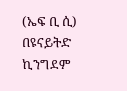(ኤፍ ቢ ሲ) በዩናይትድ ኪንግደም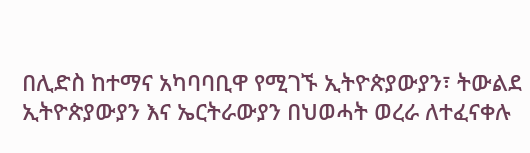በሊድስ ከተማና አካባባቢዋ የሚገኙ ኢትዮጵያውያን፣ ትውልደ ኢትዮጵያውያን እና ኤርትራውያን በህወሓት ወረራ ለተፈናቀሉ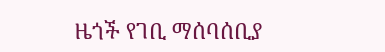ዜጎች የገቢ ማሰባሰቢያ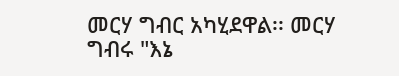መርሃ ግብር አካሂደዋል፡፡ መርሃ ግብሩ "እኔ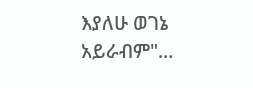እያለሁ ወገኔ አይራብም"…